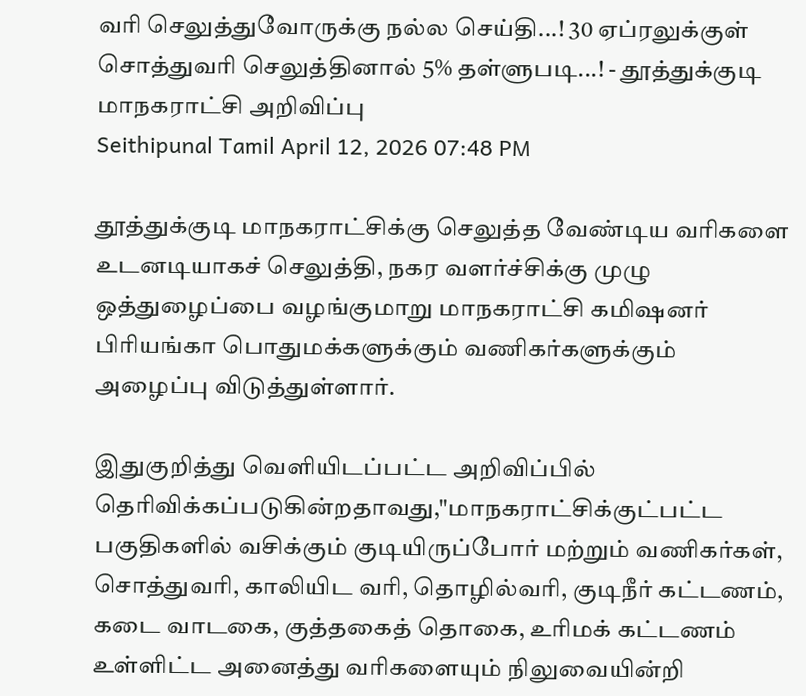வரி செலுத்துவோருக்கு நல்ல செய்தி...! 30 ஏப்ரலுக்குள் சொத்துவரி செலுத்தினால் 5% தள்ளுபடி...! - தூத்துக்குடி மாநகராட்சி அறிவிப்பு
Seithipunal Tamil April 12, 2026 07:48 PM

தூத்துக்குடி மாநகராட்சிக்கு செலுத்த வேண்டிய வரிகளை உடனடியாகச் செலுத்தி, நகர வளர்ச்சிக்கு முழு ஒத்துழைப்பை வழங்குமாறு மாநகராட்சி கமிஷனர் பிரியங்கா பொதுமக்களுக்கும் வணிகர்களுக்கும் அழைப்பு விடுத்துள்ளார்.

இதுகுறித்து வெளியிடப்பட்ட அறிவிப்பில் தெரிவிக்கப்படுகின்றதாவது,"மாநகராட்சிக்குட்பட்ட பகுதிகளில் வசிக்கும் குடியிருப்போர் மற்றும் வணிகர்கள், சொத்துவரி, காலியிட வரி, தொழில்வரி, குடிநீர் கட்டணம், கடை வாடகை, குத்தகைத் தொகை, உரிமக் கட்டணம் உள்ளிட்ட அனைத்து வரிகளையும் நிலுவையின்றி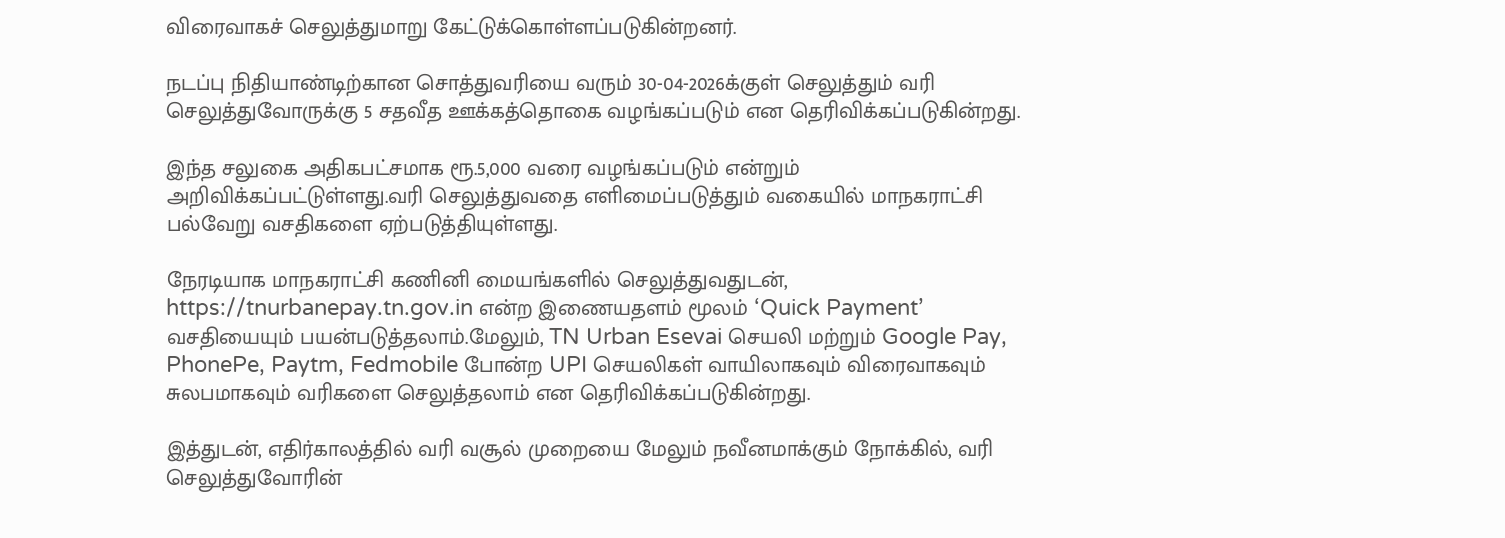விரைவாகச் செலுத்துமாறு கேட்டுக்கொள்ளப்படுகின்றனர்.

நடப்பு நிதியாண்டிற்கான சொத்துவரியை வரும் 30-04-2026க்குள் செலுத்தும் வரி செலுத்துவோருக்கு 5 சதவீத ஊக்கத்தொகை வழங்கப்படும் என தெரிவிக்கப்படுகின்றது.

இந்த சலுகை அதிகபட்சமாக ரூ.5,000 வரை வழங்கப்படும் என்றும் அறிவிக்கப்பட்டுள்ளது.வரி செலுத்துவதை எளிமைப்படுத்தும் வகையில் மாநகராட்சி பல்வேறு வசதிகளை ஏற்படுத்தியுள்ளது.

நேரடியாக மாநகராட்சி கணினி மையங்களில் செலுத்துவதுடன், https://tnurbanepay.tn.gov.in என்ற இணையதளம் மூலம் ‘Quick Payment’ வசதியையும் பயன்படுத்தலாம்.மேலும், TN Urban Esevai செயலி மற்றும் Google Pay, PhonePe, Paytm, Fedmobile போன்ற UPI செயலிகள் வாயிலாகவும் விரைவாகவும் சுலபமாகவும் வரிகளை செலுத்தலாம் என தெரிவிக்கப்படுகின்றது.

இத்துடன், எதிர்காலத்தில் வரி வசூல் முறையை மேலும் நவீனமாக்கும் நோக்கில், வரி செலுத்துவோரின்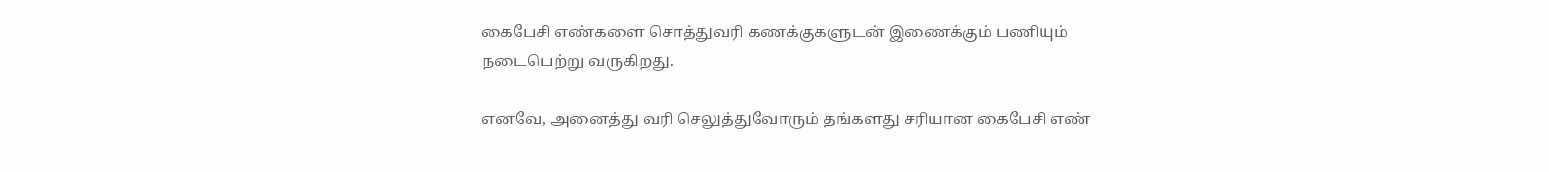கைபேசி எண்களை சொத்துவரி கணக்குகளுடன் இணைக்கும் பணியும் நடைபெற்று வருகிறது.

எனவே, அனைத்து வரி செலுத்துவோரும் தங்களது சரியான கைபேசி எண்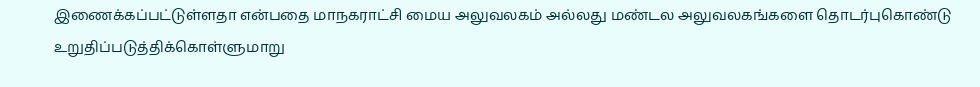இணைக்கப்பட்டுள்ளதா என்பதை மாநகராட்சி மைய அலுவலகம் அல்லது மண்டல அலுவலகங்களை தொடர்புகொண்டு உறுதிப்படுத்திக்கொள்ளுமாறு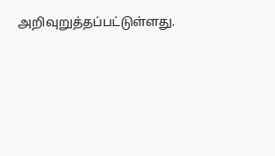அறிவுறுத்தப்பட்டுள்ளது.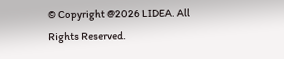© Copyright @2026 LIDEA. All Rights Reserved.